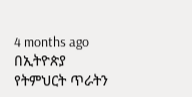4 months ago
በኢትዮጵያ የትምህርት ጥራትን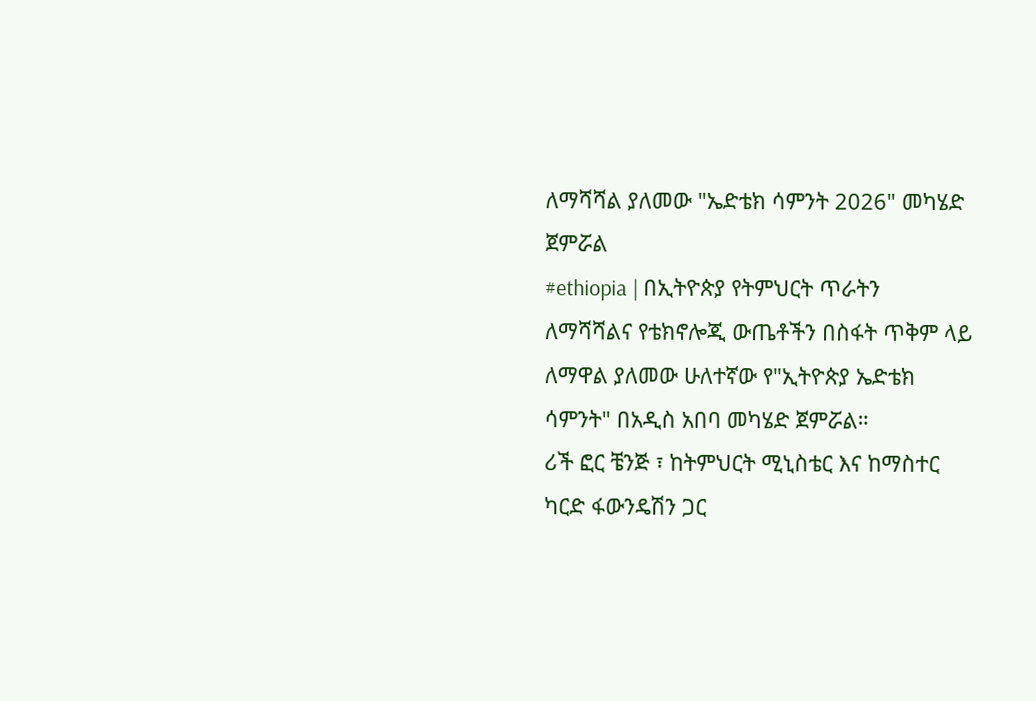ለማሻሻል ያለመው "ኤድቴክ ሳምንት 2026" መካሄድ ጀምሯል
#ethiopia | በኢትዮጵያ የትምህርት ጥራትን ለማሻሻልና የቴክኖሎጂ ውጤቶችን በስፋት ጥቅም ላይ ለማዋል ያለመው ሁለተኛው የ"ኢትዮጵያ ኤድቴክ ሳምንት" በአዲስ አበባ መካሄድ ጀምሯል።
ሪች ፎር ቼንጅ ፣ ከትምህርት ሚኒስቴር እና ከማስተር ካርድ ፋውንዴሽን ጋር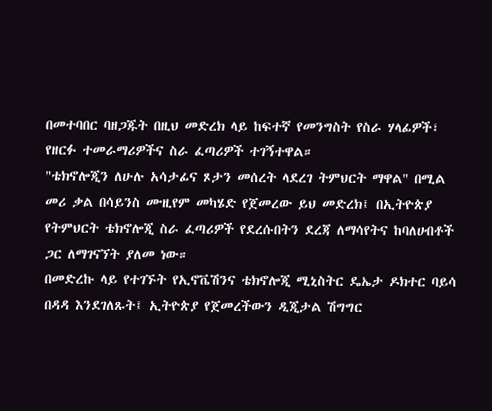በመተባበር ባዘጋጁት በዚህ መድረክ ላይ ከፍተኛ የመንግስት የስራ ሃላፊዎች፣ የዘርፉ ተመራማሪዎችና ስራ ፈጣሪዎች ተገኝተዋል።
"ቴክኖሎጂን ለሁሉ አሳታፊና ጾታን መሰረት ላደረገ ትምህርት ማዋል" በሚል መሪ ቃል በሳይንስ ሙዚየም መካሄድ የጀመረው ይህ መድረክ፤ በኢትዮጵያ የትምህርት ቴክኖሎጂ ስራ ፈጣሪዎች የደረሱበትን ደረጃ ለማሳየትና ከባለሀብቶች ጋር ለማገናኘት ያለመ ነው።
በመድረኩ ላይ የተገኙት የኢኖቬሽንና ቴክኖሎጂ ሚኒስትር ዴኤታ ዶክተር ባይሳ በዳዳ እንደገለጹት፤ ኢትዮጵያ የጀመረችውን ዲጂታል ሽግግር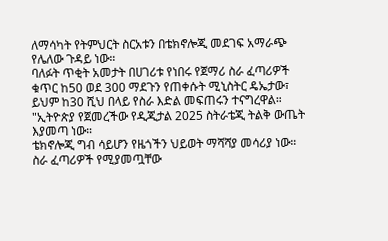ለማሳካት የትምህርት ስርአቱን በቴክኖሎጂ መደገፍ አማራጭ የሌለው ጉዳይ ነው።
ባለፉት ጥቂት አመታት በሀገሪቱ የነበሩ የጀማሪ ስራ ፈጣሪዎች ቁጥር ከ50 ወደ 300 ማደጉን የጠቀሱት ሚኒስትር ዴኤታው፣ ይህም ከ30 ሺህ በላይ የስራ እድል መፍጠሩን ተናግረዋል።
"ኢትዮጵያ የጀመረችው የዲጂታል 2025 ስትራቴጂ ትልቅ ውጤት እያመጣ ነው።
ቴክኖሎጂ ግብ ሳይሆን የዜጎችን ህይወት ማሻሻያ መሳሪያ ነው።
ስራ ፈጣሪዎች የሚያመጧቸው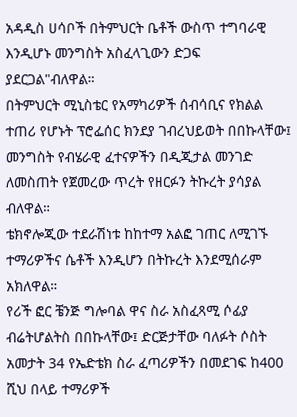አዳዲስ ሀሳቦች በትምህርት ቤቶች ውስጥ ተግባራዊ እንዲሆኑ መንግስት አስፈላጊውን ድጋፍ ያደርጋል"ብለዋል።
በትምህርት ሚኒስቴር የአማካሪዎች ሰብሳቢና የክልል ተጠሪ የሆኑት ፕሮፌሰር ክንደያ ገብረህይወት በበኩላቸው፤ መንግስት የብሄራዊ ፈተናዎችን በዲጂታል መንገድ ለመስጠት የጀመረው ጥረት የዘርፉን ትኩረት ያሳያል ብለዋል።
ቴክኖሎጂው ተደራሽነቱ ከከተማ አልፎ ገጠር ለሚገኙ ተማሪዎችና ሴቶች እንዲሆን በትኩረት እንደሚሰራም አክለዋል።
የሪች ፎር ቼንጅ ግሎባል ዋና ስራ አስፈጻሚ ሶፊያ ብሬትሆልትስ በበኩላቸው፤ ድርጅታቸው ባለፉት ሶስት አመታት 34 የኤድቴክ ስራ ፈጣሪዎችን በመደገፍ ከ400 ሺህ በላይ ተማሪዎች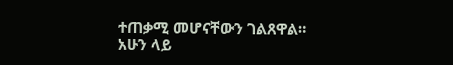ተጠቃሚ መሆናቸውን ገልጸዋል።
አሁን ላይ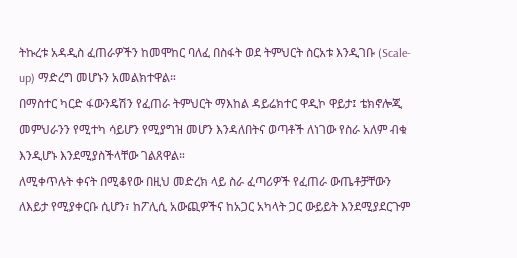ትኩረቱ አዳዲስ ፈጠራዎችን ከመሞከር ባለፈ በስፋት ወደ ትምህርት ስርአቱ እንዲገቡ (Scale-up) ማድረግ መሆኑን አመልክተዋል።
በማስተር ካርድ ፋውንዴሽን የፈጠራ ትምህርት ማእከል ዳይሬክተር ዋዲኮ ዋይታ፤ ቴክኖሎጂ መምህራንን የሚተካ ሳይሆን የሚያግዝ መሆን እንዳለበትና ወጣቶች ለነገው የስራ አለም ብቁ እንዲሆኑ እንደሚያስችላቸው ገልጸዋል።
ለሚቀጥሉት ቀናት በሚቆየው በዚህ መድረክ ላይ ስራ ፈጣሪዎች የፈጠራ ውጤቶቻቸውን ለእይታ የሚያቀርቡ ሲሆን፣ ከፖሊሲ አውጪዎችና ከአጋር አካላት ጋር ውይይት እንደሚያደርጉም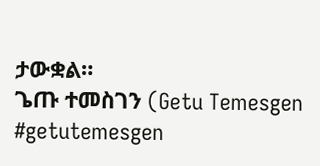ታውቋል።
ጌጡ ተመስገን (Getu Temesgen
#getutemesgen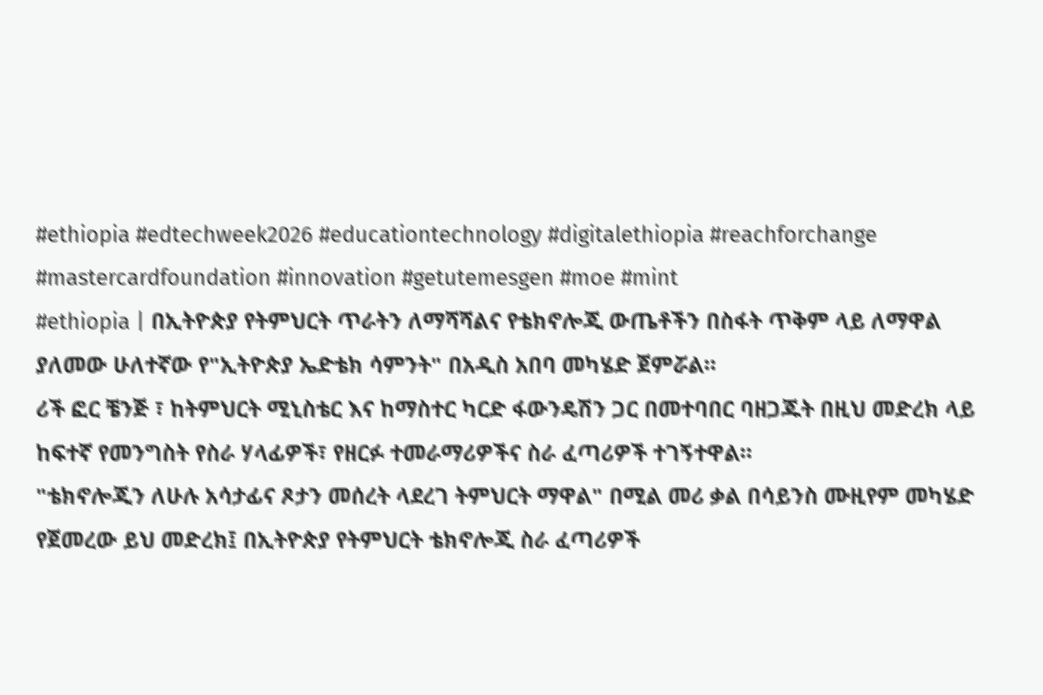#ethiopia #edtechweek2026 #educationtechnology #digitalethiopia #reachforchange #mastercardfoundation #innovation #getutemesgen #moe #mint
#ethiopia | በኢትዮጵያ የትምህርት ጥራትን ለማሻሻልና የቴክኖሎጂ ውጤቶችን በስፋት ጥቅም ላይ ለማዋል ያለመው ሁለተኛው የ"ኢትዮጵያ ኤድቴክ ሳምንት" በአዲስ አበባ መካሄድ ጀምሯል።
ሪች ፎር ቼንጅ ፣ ከትምህርት ሚኒስቴር እና ከማስተር ካርድ ፋውንዴሽን ጋር በመተባበር ባዘጋጁት በዚህ መድረክ ላይ ከፍተኛ የመንግስት የስራ ሃላፊዎች፣ የዘርፉ ተመራማሪዎችና ስራ ፈጣሪዎች ተገኝተዋል።
"ቴክኖሎጂን ለሁሉ አሳታፊና ጾታን መሰረት ላደረገ ትምህርት ማዋል" በሚል መሪ ቃል በሳይንስ ሙዚየም መካሄድ የጀመረው ይህ መድረክ፤ በኢትዮጵያ የትምህርት ቴክኖሎጂ ስራ ፈጣሪዎች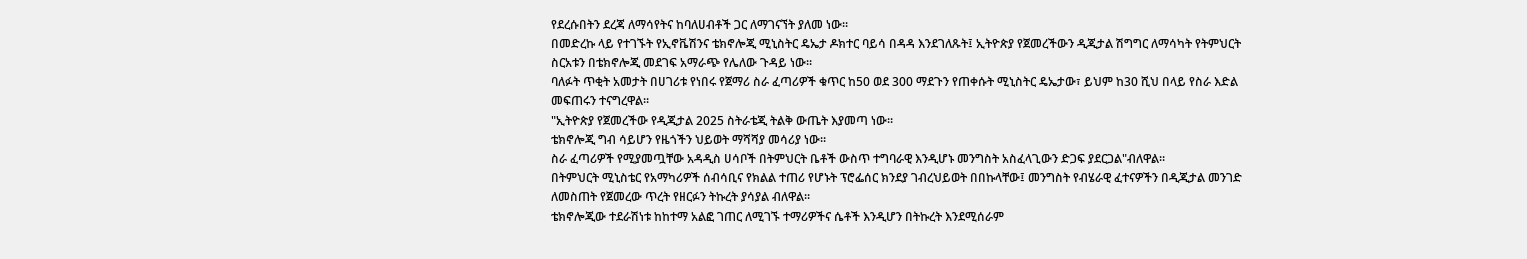የደረሱበትን ደረጃ ለማሳየትና ከባለሀብቶች ጋር ለማገናኘት ያለመ ነው።
በመድረኩ ላይ የተገኙት የኢኖቬሽንና ቴክኖሎጂ ሚኒስትር ዴኤታ ዶክተር ባይሳ በዳዳ እንደገለጹት፤ ኢትዮጵያ የጀመረችውን ዲጂታል ሽግግር ለማሳካት የትምህርት ስርአቱን በቴክኖሎጂ መደገፍ አማራጭ የሌለው ጉዳይ ነው።
ባለፉት ጥቂት አመታት በሀገሪቱ የነበሩ የጀማሪ ስራ ፈጣሪዎች ቁጥር ከ50 ወደ 300 ማደጉን የጠቀሱት ሚኒስትር ዴኤታው፣ ይህም ከ30 ሺህ በላይ የስራ እድል መፍጠሩን ተናግረዋል።
"ኢትዮጵያ የጀመረችው የዲጂታል 2025 ስትራቴጂ ትልቅ ውጤት እያመጣ ነው።
ቴክኖሎጂ ግብ ሳይሆን የዜጎችን ህይወት ማሻሻያ መሳሪያ ነው።
ስራ ፈጣሪዎች የሚያመጧቸው አዳዲስ ሀሳቦች በትምህርት ቤቶች ውስጥ ተግባራዊ እንዲሆኑ መንግስት አስፈላጊውን ድጋፍ ያደርጋል"ብለዋል።
በትምህርት ሚኒስቴር የአማካሪዎች ሰብሳቢና የክልል ተጠሪ የሆኑት ፕሮፌሰር ክንደያ ገብረህይወት በበኩላቸው፤ መንግስት የብሄራዊ ፈተናዎችን በዲጂታል መንገድ ለመስጠት የጀመረው ጥረት የዘርፉን ትኩረት ያሳያል ብለዋል።
ቴክኖሎጂው ተደራሽነቱ ከከተማ አልፎ ገጠር ለሚገኙ ተማሪዎችና ሴቶች እንዲሆን በትኩረት እንደሚሰራም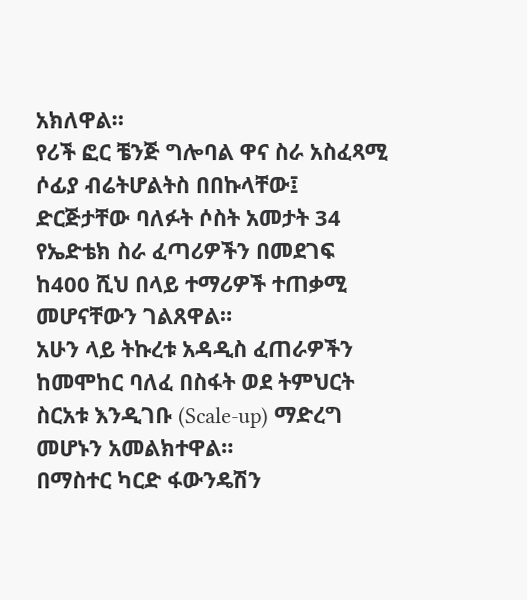አክለዋል።
የሪች ፎር ቼንጅ ግሎባል ዋና ስራ አስፈጻሚ ሶፊያ ብሬትሆልትስ በበኩላቸው፤ ድርጅታቸው ባለፉት ሶስት አመታት 34 የኤድቴክ ስራ ፈጣሪዎችን በመደገፍ ከ400 ሺህ በላይ ተማሪዎች ተጠቃሚ መሆናቸውን ገልጸዋል።
አሁን ላይ ትኩረቱ አዳዲስ ፈጠራዎችን ከመሞከር ባለፈ በስፋት ወደ ትምህርት ስርአቱ እንዲገቡ (Scale-up) ማድረግ መሆኑን አመልክተዋል።
በማስተር ካርድ ፋውንዴሽን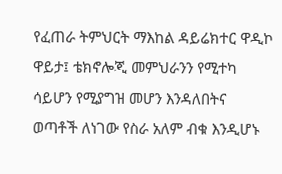የፈጠራ ትምህርት ማእከል ዳይሬክተር ዋዲኮ ዋይታ፤ ቴክኖሎጂ መምህራንን የሚተካ ሳይሆን የሚያግዝ መሆን እንዳለበትና ወጣቶች ለነገው የስራ አለም ብቁ እንዲሆኑ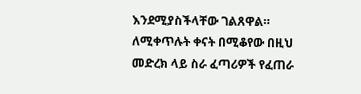እንደሚያስችላቸው ገልጸዋል።
ለሚቀጥሉት ቀናት በሚቆየው በዚህ መድረክ ላይ ስራ ፈጣሪዎች የፈጠራ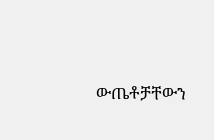ውጤቶቻቸውን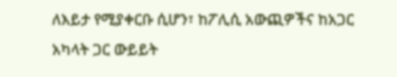ለእይታ የሚያቀርቡ ሲሆን፣ ከፖሊሲ አውጪዎችና ከአጋር አካላት ጋር ውይይት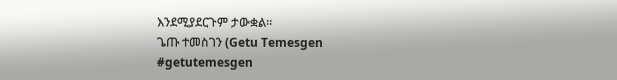እንደሚያደርጉም ታውቋል።
ጌጡ ተመስገን (Getu Temesgen
#getutemesgen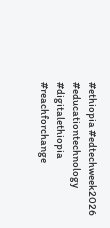#ethiopia #edtechweek2026 #educationtechnology #digitalethiopia #reachforchange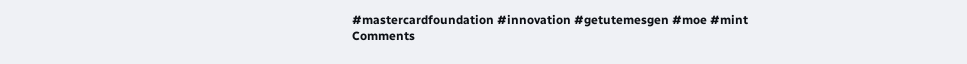#mastercardfoundation #innovation #getutemesgen #moe #mint
Comments